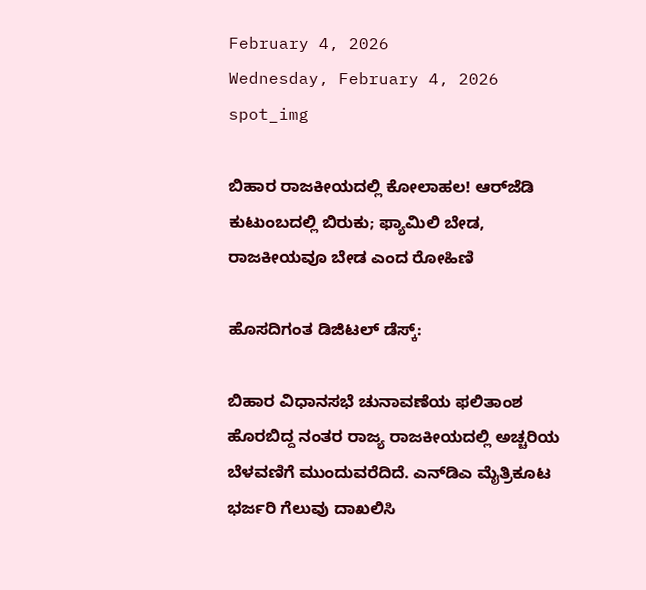February 4, 2026
Wednesday, February 4, 2026
spot_img

ಬಿಹಾರ ರಾಜಕೀಯದಲ್ಲಿ ಕೋಲಾಹಲ! ಆರ್‌ಜೆಡಿ ಕುಟುಂಬದಲ್ಲಿ ಬಿರುಕು; ಫ್ಯಾಮಿಲಿ ಬೇಡ, ರಾಜಕೀಯವೂ ಬೇಡ ಎಂದ ರೋಹಿಣಿ

ಹೊಸದಿಗಂತ ಡಿಜಿಟಲ್ ಡೆಸ್ಕ್:

ಬಿಹಾರ ವಿಧಾನಸಭೆ ಚುನಾವಣೆಯ ಫಲಿತಾಂಶ ಹೊರಬಿದ್ದ ನಂತರ ರಾಜ್ಯ ರಾಜಕೀಯದಲ್ಲಿ ಅಚ್ಚರಿಯ ಬೆಳವಣಿಗೆ ಮುಂದುವರೆದಿದೆ. ಎನ್‌ಡಿಎ ಮೈತ್ರಿಕೂಟ ಭರ್ಜರಿ ಗೆಲುವು ದಾಖಲಿಸಿ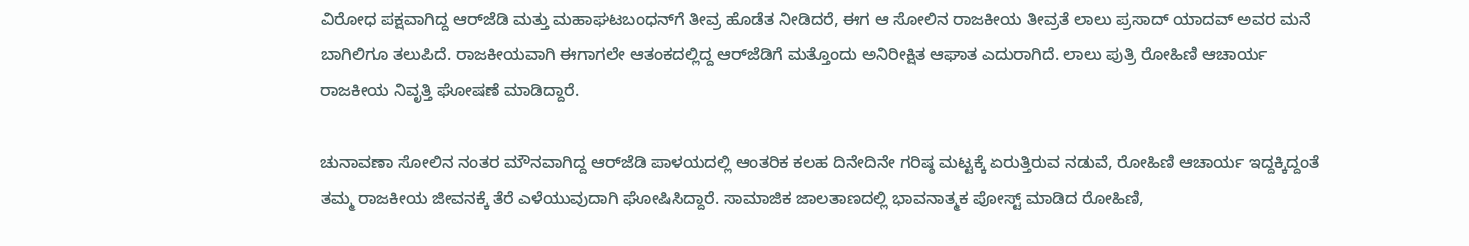ವಿರೋಧ ಪಕ್ಷವಾಗಿದ್ದ ಆರ್‌ಜೆಡಿ ಮತ್ತು ಮಹಾಘಟಬಂಧನ್‌ಗೆ ತೀವ್ರ ಹೊಡೆತ ನೀಡಿದರೆ, ಈಗ ಆ ಸೋಲಿನ ರಾಜಕೀಯ ತೀವ್ರತೆ ಲಾಲು ಪ್ರಸಾದ್ ಯಾದವ್ ಅವರ ಮನೆ ಬಾಗಿಲಿಗೂ ತಲುಪಿದೆ. ರಾಜಕೀಯವಾಗಿ ಈಗಾಗಲೇ ಆತಂಕದಲ್ಲಿದ್ದ ಆರ್‌ಜೆಡಿಗೆ ಮತ್ತೊಂದು ಅನಿರೀಕ್ಷಿತ ಆಘಾತ ಎದುರಾಗಿದೆ. ಲಾಲು ಪುತ್ರಿ ರೋಹಿಣಿ ಆಚಾರ್ಯ ರಾಜಕೀಯ ನಿವೃತ್ತಿ ಘೋಷಣೆ ಮಾಡಿದ್ದಾರೆ.

ಚುನಾವಣಾ ಸೋಲಿನ ನಂತರ ಮೌನವಾಗಿದ್ದ ಆರ್‌ಜೆಡಿ ಪಾಳಯದಲ್ಲಿ ಆಂತರಿಕ ಕಲಹ ದಿನೇದಿನೇ ಗರಿಷ್ಠ ಮಟ್ಟಕ್ಕೆ ಏರುತ್ತಿರುವ ನಡುವೆ, ರೋಹಿಣಿ ಆಚಾರ್ಯ ಇದ್ದಕ್ಕಿದ್ದಂತೆ ತಮ್ಮ ರಾಜಕೀಯ ಜೀವನಕ್ಕೆ ತೆರೆ ಎಳೆಯುವುದಾಗಿ ಘೋಷಿಸಿದ್ದಾರೆ. ಸಾಮಾಜಿಕ ಜಾಲತಾಣದಲ್ಲಿ ಭಾವನಾತ್ಮಕ ಪೋಸ್ಟ್ ಮಾಡಿದ ರೋಹಿಣಿ,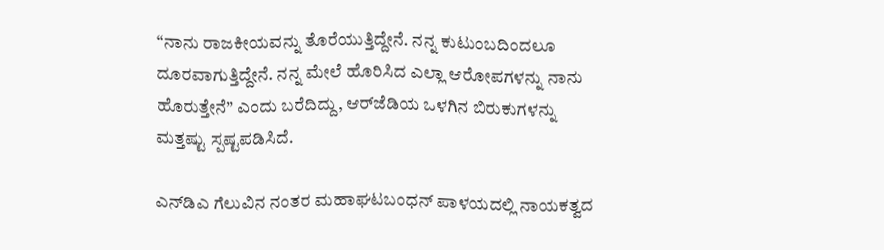“ನಾನು ರಾಜಕೀಯವನ್ನು ತೊರೆಯುತ್ತಿದ್ದೇನೆ. ನನ್ನ ಕುಟುಂಬದಿಂದಲೂ ದೂರವಾಗುತ್ತಿದ್ದೇನೆ. ನನ್ನ ಮೇಲೆ ಹೊರಿಸಿದ ಎಲ್ಲಾ ಆರೋಪಗಳನ್ನು ನಾನು ಹೊರುತ್ತೇನೆ” ಎಂದು ಬರೆದಿದ್ದು, ಆರ್‌ಜೆಡಿಯ ಒಳಗಿನ ಬಿರುಕುಗಳನ್ನು ಮತ್ತಷ್ಟು ಸ್ಪಷ್ಟಪಡಿಸಿದೆ.

ಎನ್‌ಡಿಎ ಗೆಲುವಿನ ನಂತರ ಮಹಾಘಟಬಂಧನ್ ಪಾಳಯದಲ್ಲಿ ನಾಯಕತ್ವದ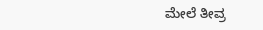ಮೇಲೆ ತೀವ್ರ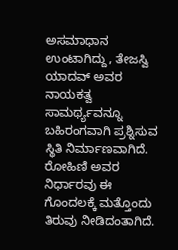ಅಸಮಾಧಾನ ಉಂಟಾಗಿದ್ದು, ತೇಜಸ್ವಿ ಯಾದವ್ ಅವರ ನಾಯಕತ್ವ ಸಾಮರ್ಥ್ಯವನ್ನೂ ಬಹಿರಂಗವಾಗಿ ಪ್ರಶ್ನಿಸುವ ಸ್ಥಿತಿ ನಿರ್ಮಾಣವಾಗಿದೆ. ರೋಹಿಣಿ ಅವರ ನಿರ್ಧಾರವು ಈ ಗೊಂದಲಕ್ಕೆ ಮತ್ತೊಂದು ತಿರುವು ನೀಡಿದಂತಾಗಿದೆ.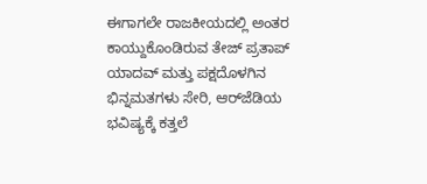ಈಗಾಗಲೇ ರಾಜಕೀಯದಲ್ಲಿ ಅಂತರ ಕಾಯ್ದುಕೊಂಡಿರುವ ತೇಜ್ ಪ್ರತಾಪ್ ಯಾದವ್ ಮತ್ತು ಪಕ್ಷದೊಳಗಿನ ಭಿನ್ನಮತಗಳು ಸೇರಿ, ಆರ್‌ಜೆಡಿಯ ಭವಿಷ್ಯಕ್ಕೆ ಕತ್ತಲೆ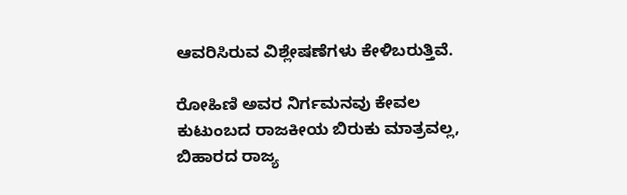ಆವರಿಸಿರುವ ವಿಶ್ಲೇಷಣೆಗಳು ಕೇಳಿಬರುತ್ತಿವೆ.

ರೋಹಿಣಿ ಅವರ ನಿರ್ಗಮನವು ಕೇವಲ ಕುಟುಂಬದ ರಾಜಕೀಯ ಬಿರುಕು ಮಾತ್ರವಲ್ಲ, ಬಿಹಾರದ ರಾಜ್ಯ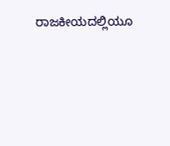ರಾಜಕೀಯದಲ್ಲಿಯೂ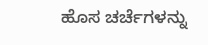ಹೊಸ ಚರ್ಚೆಗಳನ್ನು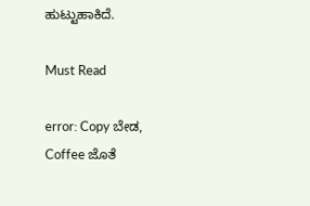ಹುಟ್ಟುಹಾಕಿದೆ.

Must Read

error: Copy ಬೇಡ, Coffee ಜೊತೆ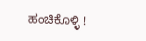ಹಂಚಿಕೊಳ್ಳಿ !